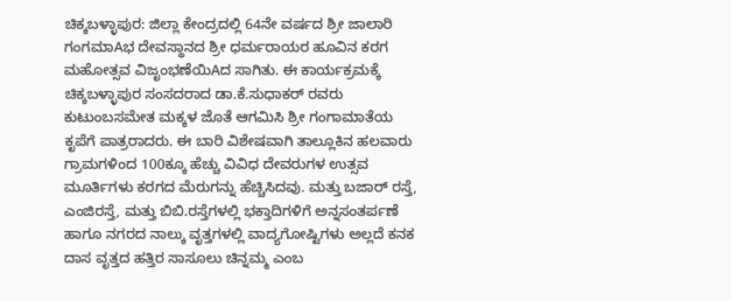ಚಿಕ್ಕಬಳ್ಳಾಪುರ: ಜಿಲ್ಲಾ ಕೇಂದ್ರದಲ್ಲಿ 64ನೇ ವರ್ಷದ ಶ್ರೀ ಜಾಲಾರಿ ಗಂಗಮಾAಭ ದೇವಸ್ಥಾನದ ಶ್ರೀ ಧರ್ಮರಾಯರ ಹೂವಿನ ಕರಗ ಮಹೋತ್ಸವ ವಿಜೃಂಭಣೆಯಿAದ ಸಾಗಿತು. ಈ ಕಾರ್ಯಕ್ರಮಕ್ಕೆ ಚಿಕ್ಕಬಳ್ಳಾಪುರ ಸಂಸದರಾದ ಡಾ.ಕೆ.ಸುಧಾಕರ್ ರವರು ಕುಟುಂಬಸಮೇತ ಮಕ್ಕಳ ಜೊತೆ ಆಗಮಿಸಿ ಶ್ರೀ ಗಂಗಾಮಾತೆಯ ಕೃಪೆಗೆ ಪಾತ್ರರಾದರು. ಈ ಬಾರಿ ವಿಶೇಷವಾಗಿ ತಾಲ್ಲೂಕಿನ ಹಲವಾರು ಗ್ರಾಮಗಳಿಂದ 100ಕ್ಕೂ ಹೆಚ್ಚು ವಿವಿಧ ದೇವರುಗಳ ಉತ್ಸವ ಮೂರ್ತಿಗಳು ಕರಗದ ಮೆರುಗನ್ನು ಹೆಚ್ಚಿಸಿದವು. ಮತ್ತು ಬಜಾರ್ ರಸ್ತೆ, ಎಂಜಿರಸ್ತೆ, ಮತ್ತು ಬಿಬಿ.ರಸ್ತೆಗಳಲ್ಲಿ ಭಕ್ತಾದಿಗಳಿಗೆ ಅನ್ನಸಂತರ್ಪಣೆ ಹಾಗೂ ನಗರದ ನಾಲ್ಕು ವೃತ್ತಗಳಲ್ಲಿ ವಾದ್ಯಗೋಷ್ಟಿಗಳು ಅಲ್ಲದೆ ಕನಕ ದಾಸ ವೃತ್ತದ ಹತ್ತಿರ ಸಾಸೂಲು ಚಿನ್ನಮ್ಮ ಎಂಬ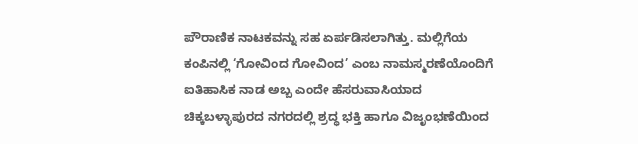ಪೌರಾಣಿಕ ನಾಟಕವನ್ನು ಸಹ ಏರ್ಪಡಿಸಲಾಗಿತ್ತು. ಮಲ್ಲಿಗೆಯ ಕಂಪಿನಲ್ಲಿ ‘ಗೋವಿಂದ ಗೋವಿಂದ’ ಎಂಬ ನಾಮಸ್ಮರಣೆಯೊಂದಿಗೆ ಐತಿಹಾಸಿಕ ನಾಡ ಅಬ್ಬ ಎಂದೇ ಹೆಸರುವಾಸಿಯಾದ ಚಿಕ್ಕಬಳ್ಳಾಪುರದ ನಗರದಲ್ಲಿ ಶ್ರದ್ಧ ಭಕ್ತಿ ಹಾಗೂ ವಿಜೃಂಭಣೆಯಿಂದ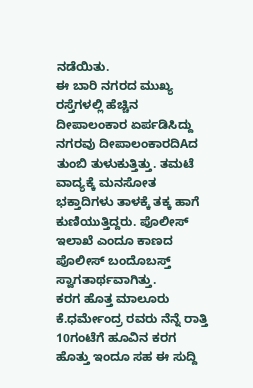ನಡೆಯಿತು.
ಈ ಬಾರಿ ನಗರದ ಮುಖ್ಯ ರಸ್ತೆಗಳಲ್ಲಿ ಹೆಚ್ಚಿನ ದೀಪಾಲಂಕಾರ ಏರ್ಪಡಿಸಿದ್ದು ನಗರವು ದೀಪಾಲಂಕಾರದಿAದ ತುಂಬಿ ತುಳುಕುತ್ತಿತ್ತು. ತಮಟೆ ವಾದ್ಯಕ್ಕೆ ಮನಸೋತ ಭಕ್ತಾದಿಗಳು ತಾಳಕ್ಕೆ ತಕ್ಕ ಹಾಗೆ ಕುಣಿಯುತ್ತಿದ್ದರು. ಪೊಲೀಸ್ ಇಲಾಖೆ ಎಂದೂ ಕಾಣದ ಪೊಲೀಸ್ ಬಂದೊಬಸ್ತ್ ಸ್ವಾಗತಾರ್ಥವಾಗಿತ್ತು.
ಕರಗ ಹೊತ್ತ ಮಾಲೂರು ಕೆ.ಧರ್ಮೇಂದ್ರ ರವರು ನೆನ್ನೆ ರಾತ್ತಿ 10ಗಂಟೆಗೆ ಹೂವಿನ ಕರಗ ಹೊತ್ತು ಇಂದೂ ಸಹ ಈ ಸುದ್ದಿ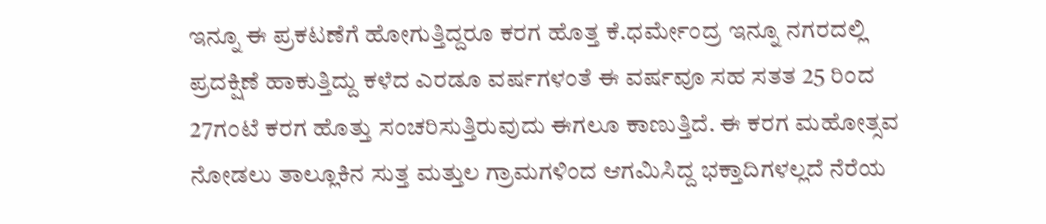ಇನ್ನೂ ಈ ಪ್ರಕಟಣೆಗೆ ಹೋಗುತ್ತಿದ್ದರೂ ಕರಗ ಹೊತ್ತ ಕೆ.ಧರ್ಮೇಂದ್ರ ಇನ್ನೂ ನಗರದಲ್ಲಿ ಪ್ರದಕ್ಷಿಣೆ ಹಾಕುತ್ತಿದ್ದು ಕಳೆದ ಎರಡೂ ವರ್ಷಗಳಂತೆ ಈ ವರ್ಷವೂ ಸಹ ಸತತ 25 ರಿಂದ 27ಗಂಟೆ ಕರಗ ಹೊತ್ತು ಸಂಚರಿಸುತ್ತಿರುವುದು ಈಗಲೂ ಕಾಣುತ್ತಿದೆ. ಈ ಕರಗ ಮಹೋತ್ಸವ ನೋಡಲು ತಾಲ್ಲೂಕಿನ ಸುತ್ತ ಮತ್ತುಲ ಗ್ರಾಮಗಳಿಂದ ಆಗಮಿಸಿದ್ದ ಭಕ್ತಾದಿಗಳಲ್ಲದೆ ನೆರೆಯ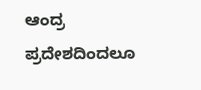ಆಂದ್ರ ಪ್ರದೇಶದಿಂದಲೂ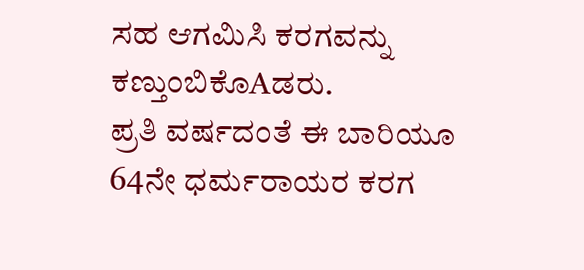ಸಹ ಆಗಮಿಸಿ ಕರಗವನ್ನು ಕಣ್ತುಂಬಿಕೊAಡರು.
ಪ್ರತಿ ವರ್ಷದಂತೆ ಈ ಬಾರಿಯೂ 64ನೇ ಧರ್ಮರಾಯರ ಕರಗ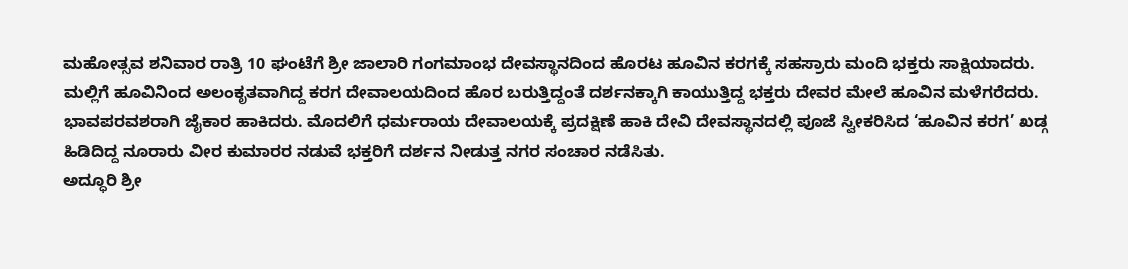ಮಹೋತ್ಸವ ಶನಿವಾರ ರಾತ್ರಿ 10 ಘಂಟೆಗೆ ಶ್ರೀ ಜಾಲಾರಿ ಗಂಗಮಾಂಭ ದೇವಸ್ಥಾನದಿಂದ ಹೊರಟ ಹೂವಿನ ಕರಗಕ್ಕೆ ಸಹಸ್ರಾರು ಮಂದಿ ಭಕ್ತರು ಸಾಕ್ಷಿಯಾದರು.
ಮಲ್ಲಿಗೆ ಹೂವಿನಿಂದ ಅಲಂಕೃತವಾಗಿದ್ದ ಕರಗ ದೇವಾಲಯದಿಂದ ಹೊರ ಬರುತ್ತಿದ್ದಂತೆ ದರ್ಶನಕ್ಕಾಗಿ ಕಾಯುತ್ತಿದ್ದ ಭಕ್ತರು ದೇವರ ಮೇಲೆ ಹೂವಿನ ಮಳೆಗರೆದರು. ಭಾವಪರವಶರಾಗಿ ಜೈಕಾರ ಹಾಕಿದರು. ಮೊದಲಿಗೆ ಧರ್ಮರಾಯ ದೇವಾಲಯಕ್ಕೆ ಪ್ರದಕ್ಷಿಣೆ ಹಾಕಿ ದೇವಿ ದೇವಸ್ಥಾನದಲ್ಲಿ ಪೂಜೆ ಸ್ವೀಕರಿಸಿದ ‘ಹೂವಿನ ಕರಗ’ ಖಡ್ಗ ಹಿಡಿದಿದ್ದ ನೂರಾರು ವೀರ ಕುಮಾರರ ನಡುವೆ ಭಕ್ತರಿಗೆ ದರ್ಶನ ನೀಡುತ್ತ ನಗರ ಸಂಚಾರ ನಡೆಸಿತು.
ಅದ್ಧೂರಿ ಶ್ರೀ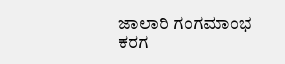ಜಾಲಾರಿ ಗಂಗಮಾಂಭ ಕರಗ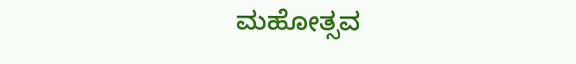ಮಹೋತ್ಸವ